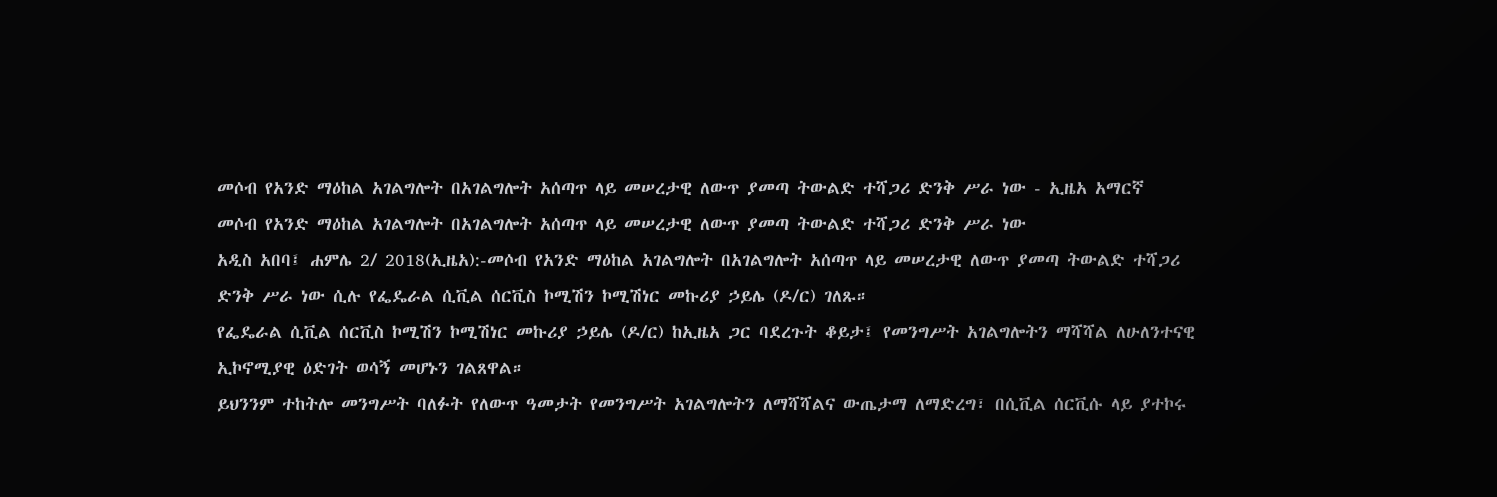መሶብ የአንድ ማዕከል አገልግሎት በአገልግሎት አሰጣጥ ላይ መሠረታዊ ለውጥ ያመጣ ትውልድ ተሻጋሪ ድንቅ ሥራ ነው - ኢዜአ አማርኛ
መሶብ የአንድ ማዕከል አገልግሎት በአገልግሎት አሰጣጥ ላይ መሠረታዊ ለውጥ ያመጣ ትውልድ ተሻጋሪ ድንቅ ሥራ ነው
አዲስ አበባ፤ ሐምሌ 2/ 2018(ኢዜአ):-መሶብ የአንድ ማዕከል አገልግሎት በአገልግሎት አሰጣጥ ላይ መሠረታዊ ለውጥ ያመጣ ትውልድ ተሻጋሪ ድንቅ ሥራ ነው ሲሉ የፌዴራል ሲቪል ሰርቪስ ኮሚሽን ኮሚሽነር መኩሪያ ኃይሌ (ዶ/ር) ገለጹ።
የፌዴራል ሲቪል ሰርቪስ ኮሚሽን ኮሚሽነር መኩሪያ ኃይሌ (ዶ/ር) ከኢዜአ ጋር ባደረጉት ቆይታ፤ የመንግሥት አገልግሎትን ማሻሻል ለሁለንተናዊ ኢኮኖሚያዊ ዕድገት ወሳኝ መሆኑን ገልጸዋል።
ይህንንም ተከትሎ መንግሥት ባለፉት የለውጥ ዓመታት የመንግሥት አገልግሎትን ለማሻሻልና ውጤታማ ለማድረግ፣ በሲቪል ሰርቪሱ ላይ ያተኮሩ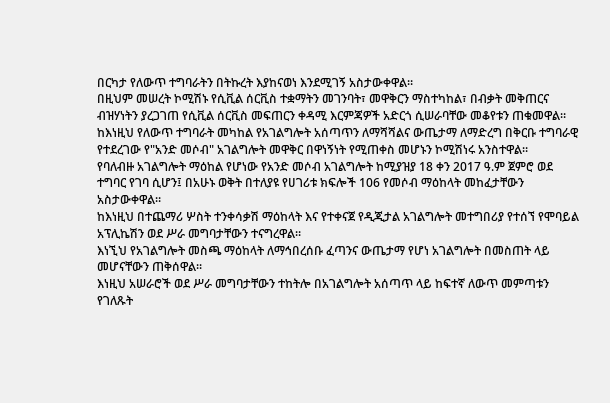በርካታ የለውጥ ተግባራትን በትኩረት እያከናወነ እንደሚገኝ አስታውቀዋል።
በዚህም መሠረት ኮሚሽኑ የሲቪል ሰርቪስ ተቋማትን መገንባት፣ መዋቅርን ማስተካከል፣ በብቃት መቅጠርና ብዝሃነትን ያረጋገጠ የሲቪል ሰርቪስ መፍጠርን ቀዳሚ እርምጃዎች አድርጎ ሲሠራባቸው መቆየቱን ጠቁመዋል።
ከእነዚህ የለውጥ ተግባራት መካከል የአገልግሎት አሰጣጥን ለማሻሻልና ውጤታማ ለማድረግ በቅርቡ ተግባራዊ የተደረገው የ"አንድ መሶብ" አገልግሎት መዋቅር በዋነኝነት የሚጠቀስ መሆኑን ኮሚሽነሩ አንስተዋል።
የባለብዙ አገልግሎት ማዕከል የሆነው የአንድ መሶብ አገልግሎት ከሚያዝያ 18 ቀን 2017 ዓ.ም ጀምሮ ወደ ተግባር የገባ ሲሆን፤ በአሁኑ ወቅት በተለያዩ የሀገሪቱ ክፍሎች 106 የመሶብ ማዕከላት መከፈታቸውን አስታውቀዋል።
ከእነዚህ በተጨማሪ ሦስት ተንቀሳቃሽ ማዕከላት እና የተቀናጀ የዲጂታል አገልግሎት መተግበሪያ የተሰኘ የሞባይል አፕሊኬሽን ወደ ሥራ መግባታቸውን ተናግረዋል።
እነኚህ የአገልግሎት መስጫ ማዕከላት ለማኅበረሰቡ ፈጣንና ውጤታማ የሆነ አገልግሎት በመስጠት ላይ መሆናቸውን ጠቅሰዋል፡፡
እነዚህ አሠራሮች ወደ ሥራ መግባታቸውን ተከትሎ በአገልግሎት አሰጣጥ ላይ ከፍተኛ ለውጥ መምጣቱን የገለጹት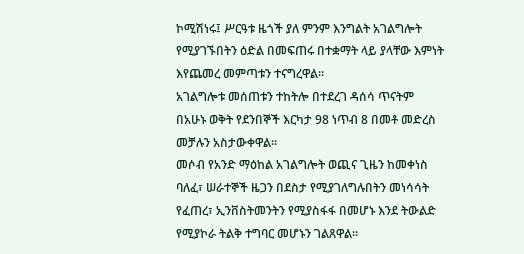ኮሚሽነሩ፤ ሥርዓቱ ዜጎች ያለ ምንም እንግልት አገልግሎት የሚያገኙበትን ዕድል በመፍጠሩ በተቋማት ላይ ያላቸው እምነት እየጨመረ መምጣቱን ተናግረዋል።
አገልግሎቱ መሰጠቱን ተከትሎ በተደረገ ዳሰሳ ጥናትም በአሁኑ ወቅት የደንበኞች እርካታ 98 ነጥብ 8 በመቶ መድረስ መቻሉን አስታውቀዋል።
መሶብ የአንድ ማዕከል አገልግሎት ወጪና ጊዜን ከመቀነስ ባለፈ፣ ሠራተኞች ዜጋን በደስታ የሚያገለግሉበትን መነሳሳት የፈጠረ፣ ኢንቨስትመንትን የሚያስፋፋ በመሆኑ እንደ ትውልድ የሚያኮራ ትልቅ ተግባር መሆኑን ገልጸዋል።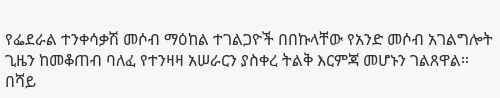የፌደራል ተንቀሳቃሽ መሶብ ማዕከል ተገልጋዮች በበኩላቸው የአንድ መሶብ አገልግሎት ጊዜን ከመቆጠብ ባለፈ የተንዛዛ አሠራርን ያስቀረ ትልቅ እርምጃ መሆኑን ገልጸዋል።
በሻይ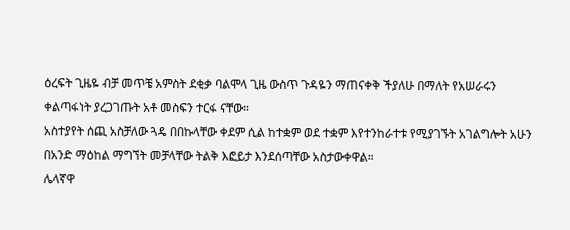ዕረፍት ጊዜዬ ብቻ መጥቼ አምስት ደቂቃ ባልሞላ ጊዜ ውስጥ ጉዳዬን ማጠናቀቅ ችያለሁ በማለት የአሠራሩን ቀልጣፋነት ያረጋገጡት አቶ መስፍን ተርፋ ናቸው።
አስተያየት ሰጪ አስቻለው ጓዴ በበኩላቸው ቀደም ሲል ከተቋም ወደ ተቋም እየተንከራተቱ የሚያገኙት አገልግሎት አሁን በአንድ ማዕከል ማግኘት መቻላቸው ትልቅ እፎይታ እንደሰጣቸው አስታውቀዋል።
ሌላኛዋ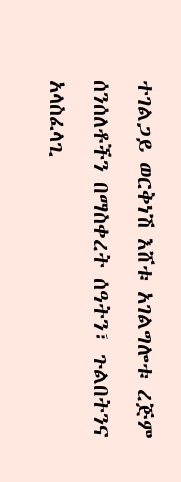ተገልጋይ ወርቅነሽ እሸቱ አገልግሎቱ ረጅም ሰንሰለቶችን በማስቀረት ሰዓትን፣ ጉልበትንና አላስፈላጊ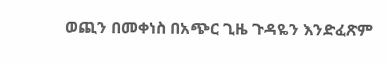ወጪን በመቀነስ በአጭር ጊዜ ጉዳዬን እንድፈጽም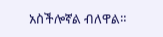አስችሎኛል ብለዋል።